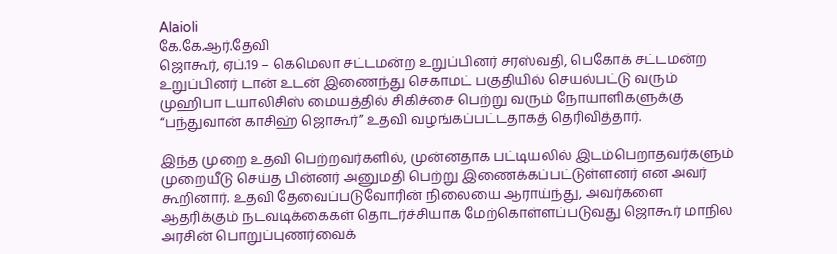Alaioli
கே.கே.ஆர்.தேவி
ஜொகூர், ஏப்.19 – கெமெலா சட்டமன்ற உறுப்பினர் சரஸ்வதி, பெகோக் சட்டமன்ற உறுப்பினர் டான் உடன் இணைந்து செகாமட் பகுதியில் செயல்பட்டு வரும் முஹிபா டயாலிசிஸ் மையத்தில் சிகிச்சை பெற்று வரும் நோயாளிகளுக்கு “பந்துவான் காசிஹ் ஜொகூர்” உதவி வழங்கப்பட்டதாகத் தெரிவித்தார்.

இந்த முறை உதவி பெற்றவர்களில், முன்னதாக பட்டியலில் இடம்பெறாதவர்களும் முறையீடு செய்த பின்னர் அனுமதி பெற்று இணைக்கப்பட்டுள்ளனர் என அவர் கூறினார். உதவி தேவைப்படுவோரின் நிலையை ஆராய்ந்து, அவர்களை ஆதரிக்கும் நடவடிக்கைகள் தொடர்ச்சியாக மேற்கொள்ளப்படுவது ஜொகூர் மாநில அரசின் பொறுப்புணர்வைக்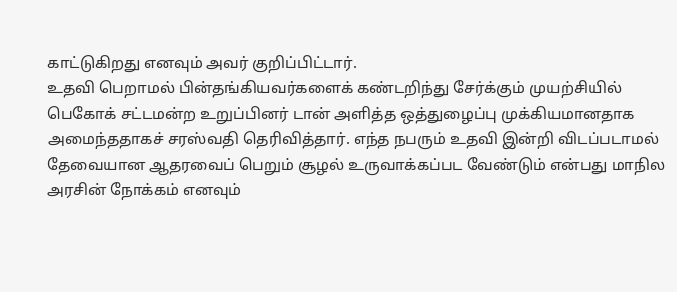காட்டுகிறது எனவும் அவர் குறிப்பிட்டார்.
உதவி பெறாமல் பின்தங்கியவர்களைக் கண்டறிந்து சேர்க்கும் முயற்சியில் பெகோக் சட்டமன்ற உறுப்பினர் டான் அளித்த ஒத்துழைப்பு முக்கியமானதாக அமைந்ததாகச் சரஸ்வதி தெரிவித்தார். எந்த நபரும் உதவி இன்றி விடப்படாமல் தேவையான ஆதரவைப் பெறும் சூழல் உருவாக்கப்பட வேண்டும் என்பது மாநில அரசின் நோக்கம் எனவும்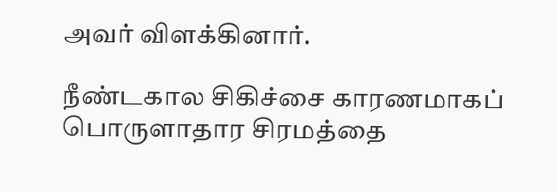அவர் விளக்கினார்.

நீண்டகால சிகிச்சை காரணமாகப் பொருளாதார சிரமத்தை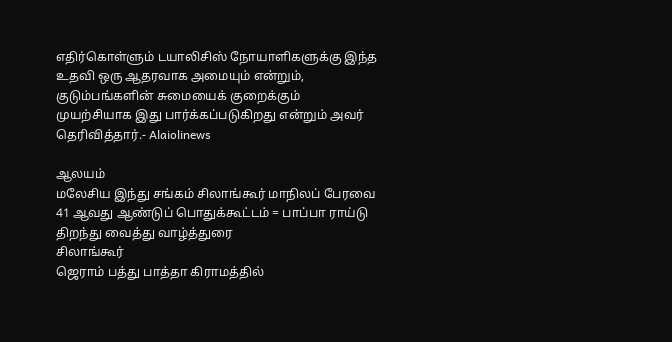எதிர்கொள்ளும் டயாலிசிஸ் நோயாளிகளுக்கு இந்த உதவி ஒரு ஆதரவாக அமையும் என்றும், குடும்பங்களின் சுமையைக் குறைக்கும் முயற்சியாக இது பார்க்கப்படுகிறது என்றும் அவர் தெரிவித்தார்.- Alaiolinews

ஆலயம்
மலேசிய இந்து சங்கம் சிலாங்கூர் மாநிலப் பேரவை 41 ஆவது ஆண்டுப் பொதுக்கூட்டம் = பாப்பா ராய்டு திறந்து வைத்து வாழ்த்துரை
சிலாங்கூர்
ஜெராம் பத்து பாத்தா கிராமத்தில்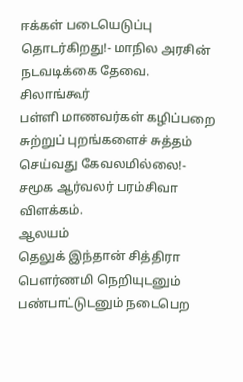ஈக்கள் படையெடுப்பு தொடர்கிறது!- மாநில அரசின் நடவடிக்கை தேவை.
சிலாங்கூர்
பள்ளி மாணவர்கள் கழிப்பறை சுற்றுப் புறங்களைச் சுத்தம் செய்வது கேவலமில்லை!- சமூக ஆர்வலர் பரம்சிவா விளக்கம்.
ஆலயம்
தெலுக் இந்தான் சித்திரா பௌர்ணமி நெறியுடனும் பண்பாட்டுடனும் நடைபெற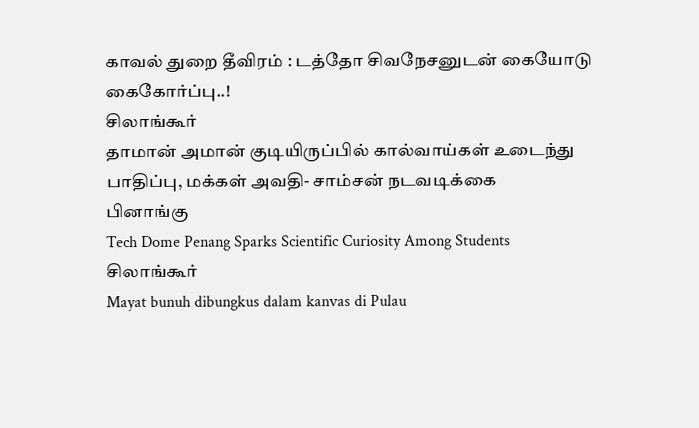காவல் துறை தீவிரம் : டத்தோ சிவநேசனுடன் கையோடு கைகோர்ப்பு..!
சிலாங்கூர்
தாமான் அமான் குடியிருப்பில் கால்வாய்கள் உடைந்து பாதிப்பு, மக்கள் அவதி- சாம்சன் நடவடிக்கை
பினாங்கு
Tech Dome Penang Sparks Scientific Curiosity Among Students
சிலாங்கூர்
Mayat bunuh dibungkus dalam kanvas di Pulau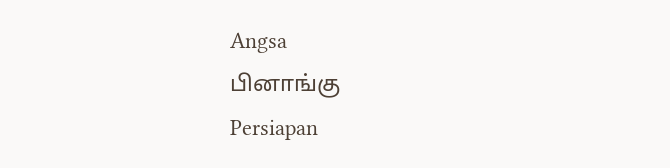Angsa
பினாங்கு
Persiapan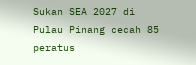Sukan SEA 2027 di Pulau Pinang cecah 85 peratus